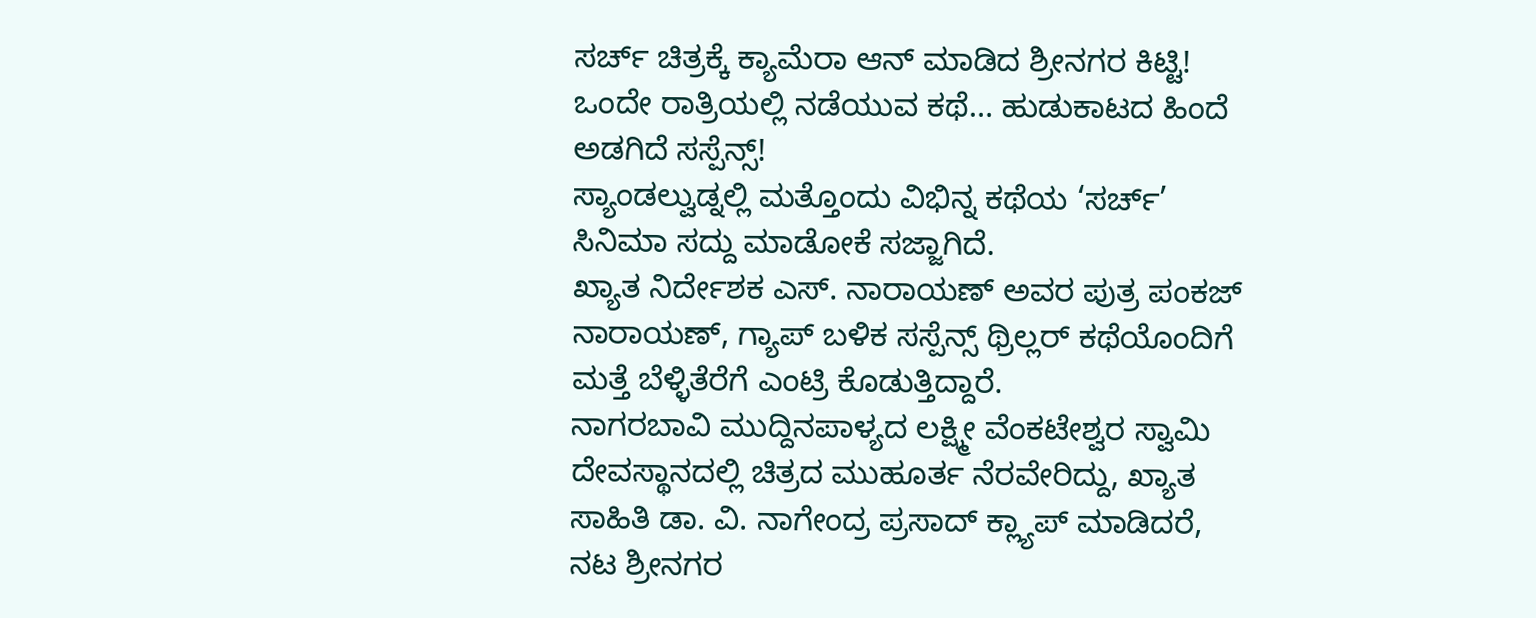ಸರ್ಚ್ ಚಿತ್ರಕ್ಕೆ ಕ್ಯಾಮೆರಾ ಆನ್ ಮಾಡಿದ ಶ್ರೀನಗರ ಕಿಟ್ಟಿ! ಒಂದೇ ರಾತ್ರಿಯಲ್ಲಿ ನಡೆಯುವ ಕಥೆ… ಹುಡುಕಾಟದ ಹಿಂದೆ ಅಡಗಿದೆ ಸಸ್ಪೆನ್ಸ್!
ಸ್ಯಾಂಡಲ್ವುಡ್ನಲ್ಲಿ ಮತ್ತೊಂದು ವಿಭಿನ್ನ ಕಥೆಯ ‘ಸರ್ಚ್’ ಸಿನಿಮಾ ಸದ್ದು ಮಾಡೋಕೆ ಸಜ್ಜಾಗಿದೆ.
ಖ್ಯಾತ ನಿರ್ದೇಶಕ ಎಸ್. ನಾರಾಯಣ್ ಅವರ ಪುತ್ರ ಪಂಕಜ್ ನಾರಾಯಣ್, ಗ್ಯಾಪ್ ಬಳಿಕ ಸಸ್ಪೆನ್ಸ್ ಥ್ರಿಲ್ಲರ್ ಕಥೆಯೊಂದಿಗೆ ಮತ್ತೆ ಬೆಳ್ಳಿತೆರೆಗೆ ಎಂಟ್ರಿ ಕೊಡುತ್ತಿದ್ದಾರೆ.
ನಾಗರಬಾವಿ ಮುದ್ದಿನಪಾಳ್ಯದ ಲಕ್ಷ್ಮೀ ವೆಂಕಟೇಶ್ವರ ಸ್ವಾಮಿ ದೇವಸ್ಥಾನದಲ್ಲಿ ಚಿತ್ರದ ಮುಹೂರ್ತ ನೆರವೇರಿದ್ದು, ಖ್ಯಾತ ಸಾಹಿತಿ ಡಾ. ವಿ. ನಾಗೇಂದ್ರ ಪ್ರಸಾದ್ ಕ್ಲ್ಯಾಪ್ ಮಾಡಿದರೆ, ನಟ ಶ್ರೀನಗರ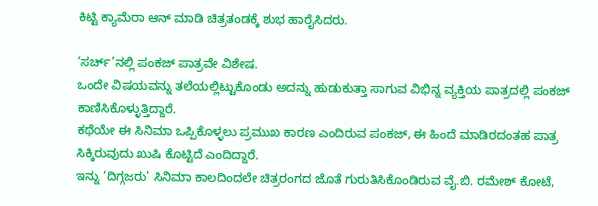ಕಿಟ್ಟಿ ಕ್ಯಾಮೆರಾ ಆನ್ ಮಾಡಿ ಚಿತ್ರತಂಡಕ್ಕೆ ಶುಭ ಹಾರೈಸಿದರು.

‘ಸರ್ಚ್’ನಲ್ಲಿ ಪಂಕಜ್ ಪಾತ್ರವೇ ವಿಶೇಷ.
ಒಂದೇ ವಿಷಯವನ್ನು ತಲೆಯಲ್ಲಿಟ್ಟುಕೊಂಡು ಅದನ್ನು ಹುಡುಕುತ್ತಾ ಸಾಗುವ ವಿಭಿನ್ನ ವ್ಯಕ್ತಿಯ ಪಾತ್ರದಲ್ಲಿ ಪಂಕಜ್ ಕಾಣಿಸಿಕೊಳ್ಳುತ್ತಿದ್ದಾರೆ.
ಕಥೆಯೇ ಈ ಸಿನಿಮಾ ಒಪ್ಪಿಕೊಳ್ಳಲು ಪ್ರಮುಖ ಕಾರಣ ಎಂದಿರುವ ಪಂಕಜ್, ಈ ಹಿಂದೆ ಮಾಡಿರದಂತಹ ಪಾತ್ರ ಸಿಕ್ಕಿರುವುದು ಖುಷಿ ಕೊಟ್ಟಿದೆ ಎಂದಿದ್ದಾರೆ.
ಇನ್ನು ‘ದಿಗ್ಗಜರು’ ಸಿನಿಮಾ ಕಾಲದಿಂದಲೇ ಚಿತ್ರರಂಗದ ಜೊತೆ ಗುರುತಿಸಿಕೊಂಡಿರುವ ವೈ.ಬಿ. ರಮೇಶ್ ಕೋಟೆ,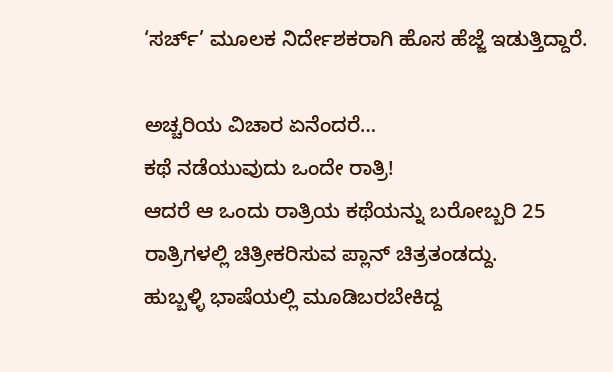‘ಸರ್ಚ್’ ಮೂಲಕ ನಿರ್ದೇಶಕರಾಗಿ ಹೊಸ ಹೆಜ್ಜೆ ಇಡುತ್ತಿದ್ದಾರೆ.

ಅಚ್ಚರಿಯ ವಿಚಾರ ಏನೆಂದರೆ…
ಕಥೆ ನಡೆಯುವುದು ಒಂದೇ ರಾತ್ರಿ!
ಆದರೆ ಆ ಒಂದು ರಾತ್ರಿಯ ಕಥೆಯನ್ನು ಬರೋಬ್ಬರಿ 25 ರಾತ್ರಿಗಳಲ್ಲಿ ಚಿತ್ರೀಕರಿಸುವ ಪ್ಲಾನ್ ಚಿತ್ರತಂಡದ್ದು.
ಹುಬ್ಬಳ್ಳಿ ಭಾಷೆಯಲ್ಲಿ ಮೂಡಿಬರಬೇಕಿದ್ದ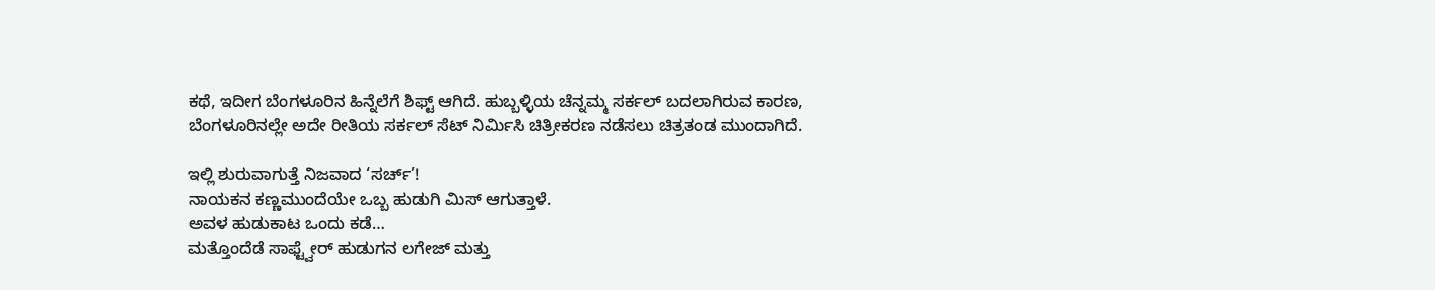ಕಥೆ, ಇದೀಗ ಬೆಂಗಳೂರಿನ ಹಿನ್ನೆಲೆಗೆ ಶಿಫ್ಟ್ ಆಗಿದೆ. ಹುಬ್ಬಳ್ಳಿಯ ಚೆನ್ನಮ್ಮ ಸರ್ಕಲ್ ಬದಲಾಗಿರುವ ಕಾರಣ, ಬೆಂಗಳೂರಿನಲ್ಲೇ ಅದೇ ರೀತಿಯ ಸರ್ಕಲ್ ಸೆಟ್ ನಿರ್ಮಿಸಿ ಚಿತ್ರೀಕರಣ ನಡೆಸಲು ಚಿತ್ರತಂಡ ಮುಂದಾಗಿದೆ.

ಇಲ್ಲಿ ಶುರುವಾಗುತ್ತೆ ನಿಜವಾದ ‘ಸರ್ಚ್’!
ನಾಯಕನ ಕಣ್ಣಮುಂದೆಯೇ ಒಬ್ಬ ಹುಡುಗಿ ಮಿಸ್ ಆಗುತ್ತಾಳೆ.
ಅವಳ ಹುಡುಕಾಟ ಒಂದು ಕಡೆ…
ಮತ್ತೊಂದೆಡೆ ಸಾಫ್ಟ್ವೇರ್ ಹುಡುಗನ ಲಗೇಜ್ ಮತ್ತು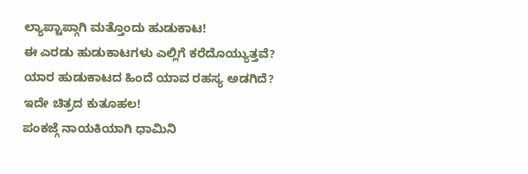ಲ್ಯಾಪ್ಟಾಪ್ಗಾಗಿ ಮತ್ತೊಂದು ಹುಡುಕಾಟ!
ಈ ಎರಡು ಹುಡುಕಾಟಗಳು ಎಲ್ಲಿಗೆ ಕರೆದೊಯ್ಯುತ್ತವೆ?
ಯಾರ ಹುಡುಕಾಟದ ಹಿಂದೆ ಯಾವ ರಹಸ್ಯ ಅಡಗಿದೆ?
ಇದೇ ಚಿತ್ರದ ಕುತೂಹಲ!
ಪಂಕಜ್ಗೆ ನಾಯಕಿಯಾಗಿ ಧಾಮಿನಿ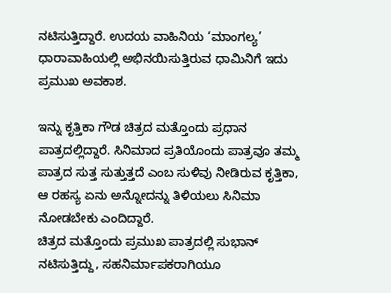ನಟಿಸುತ್ತಿದ್ದಾರೆ. ಉದಯ ವಾಹಿನಿಯ ‘ಮಾಂಗಲ್ಯ’ ಧಾರಾವಾಹಿಯಲ್ಲಿ ಅಭಿನಯಿಸುತ್ತಿರುವ ಧಾಮಿನಿಗೆ ಇದು ಪ್ರಮುಖ ಅವಕಾಶ.

ಇನ್ನು ಕೃತ್ತಿಕಾ ಗೌಡ ಚಿತ್ರದ ಮತ್ತೊಂದು ಪ್ರಧಾನ ಪಾತ್ರದಲ್ಲಿದ್ದಾರೆ. ಸಿನಿಮಾದ ಪ್ರತಿಯೊಂದು ಪಾತ್ರವೂ ತಮ್ಮ ಪಾತ್ರದ ಸುತ್ತ ಸುತ್ತುತ್ತದೆ ಎಂಬ ಸುಳಿವು ನೀಡಿರುವ ಕೃತ್ತಿಕಾ, ಆ ರಹಸ್ಯ ಏನು ಅನ್ನೋದನ್ನು ತಿಳಿಯಲು ಸಿನಿಮಾ ನೋಡಬೇಕು ಎಂದಿದ್ದಾರೆ.
ಚಿತ್ರದ ಮತ್ತೊಂದು ಪ್ರಮುಖ ಪಾತ್ರದಲ್ಲಿ ಸುಭಾನ್ ನಟಿಸುತ್ತಿದ್ದು, ಸಹನಿರ್ಮಾಪಕರಾಗಿಯೂ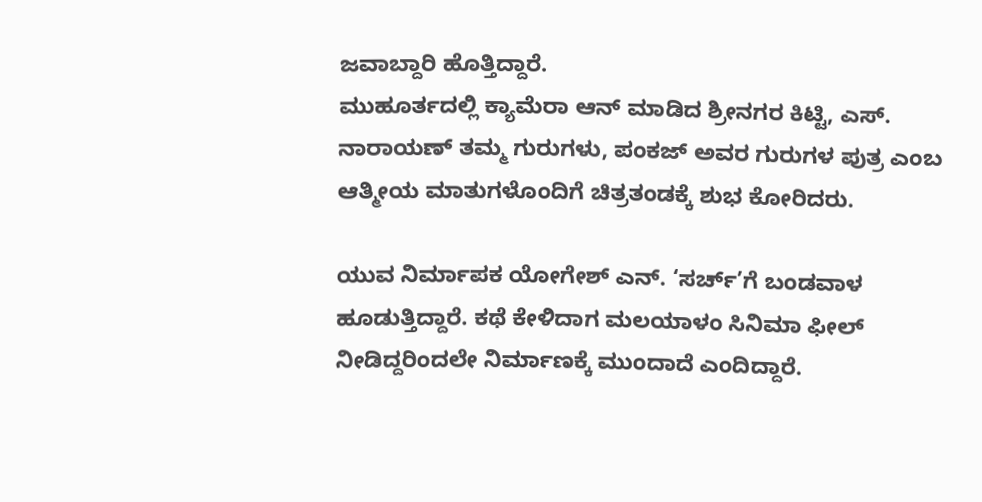ಜವಾಬ್ದಾರಿ ಹೊತ್ತಿದ್ದಾರೆ.
ಮುಹೂರ್ತದಲ್ಲಿ ಕ್ಯಾಮೆರಾ ಆನ್ ಮಾಡಿದ ಶ್ರೀನಗರ ಕಿಟ್ಟಿ, ಎಸ್. ನಾರಾಯಣ್ ತಮ್ಮ ಗುರುಗಳು, ಪಂಕಜ್ ಅವರ ಗುರುಗಳ ಪುತ್ರ ಎಂಬ ಆತ್ಮೀಯ ಮಾತುಗಳೊಂದಿಗೆ ಚಿತ್ರತಂಡಕ್ಕೆ ಶುಭ ಕೋರಿದರು.

ಯುವ ನಿರ್ಮಾಪಕ ಯೋಗೇಶ್ ಎನ್. ‘ಸರ್ಚ್’ಗೆ ಬಂಡವಾಳ ಹೂಡುತ್ತಿದ್ದಾರೆ. ಕಥೆ ಕೇಳಿದಾಗ ಮಲಯಾಳಂ ಸಿನಿಮಾ ಫೀಲ್ ನೀಡಿದ್ದರಿಂದಲೇ ನಿರ್ಮಾಣಕ್ಕೆ ಮುಂದಾದೆ ಎಂದಿದ್ದಾರೆ.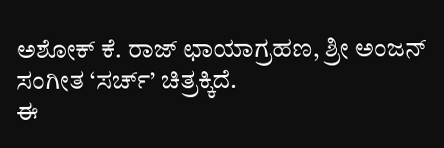ಅಶೋಕ್ ಕೆ. ರಾಜ್ ಛಾಯಾಗ್ರಹಣ, ಶ್ರೀ ಅಂಜನ್ ಸಂಗೀತ ‘ಸರ್ಚ್’ ಚಿತ್ರಕ್ಕಿದೆ.
ಈ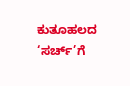ಕುತೂಹಲದ ‘ಸರ್ಚ್’ಗೆ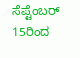ಸೆಪ್ಟೆಂಬರ್ 15ರಿಂದ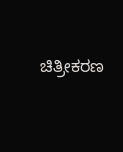ಚಿತ್ರೀಕರಣ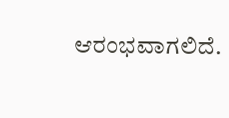ಆರಂಭವಾಗಲಿದೆ.